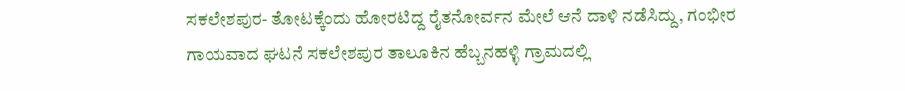ಸಕಲೇಶಪುರ- ತೋಟಕ್ಕೆಂದು ಹೋರಟಿದ್ದ ರೈತನೋರ್ವನ ಮೇಲೆ ಆನೆ ದಾಳಿ ನಡೆಸಿದ್ದು, ಗಂಭೀರ ಗಾಯವಾದ ಘಟನೆ ಸಕಲೇಶಪುರ ತಾಲೂಕಿನ ಹೆಬ್ಬನಹಳ್ಳಿ ಗ್ರಾಮದಲ್ಲಿ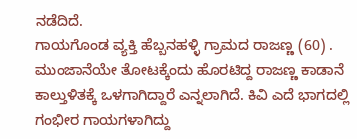ನಡೆದಿದೆ.
ಗಾಯಗೊಂಡ ವ್ಯಕ್ತಿ ಹೆಬ್ಬನಹಳ್ಳಿ ಗ್ರಾಮದ ರಾಜಣ್ಣ (60) . ಮುಂಜಾನೆಯೇ ತೋಟಕ್ಕೆಂದು ಹೊರಟಿದ್ದ ರಾಜಣ್ಣ ಕಾಡಾನೆ ಕಾಲ್ತುಳಿತಕ್ಕೆ ಒಳಗಾಗಿದ್ದಾರೆ ಎನ್ನಲಾಗಿದೆ. ಕಿವಿ ಎದೆ ಭಾಗದಲ್ಲಿ ಗಂಭೀರ ಗಾಯಗಳಾಗಿದ್ದು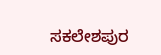ಸಕಲೇಶಪುರ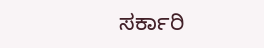ಸರ್ಕಾರಿ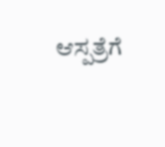ಆಸ್ಪತ್ರೆಗೆ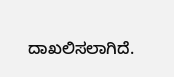ದಾಖಲಿಸಲಾಗಿದೆ.